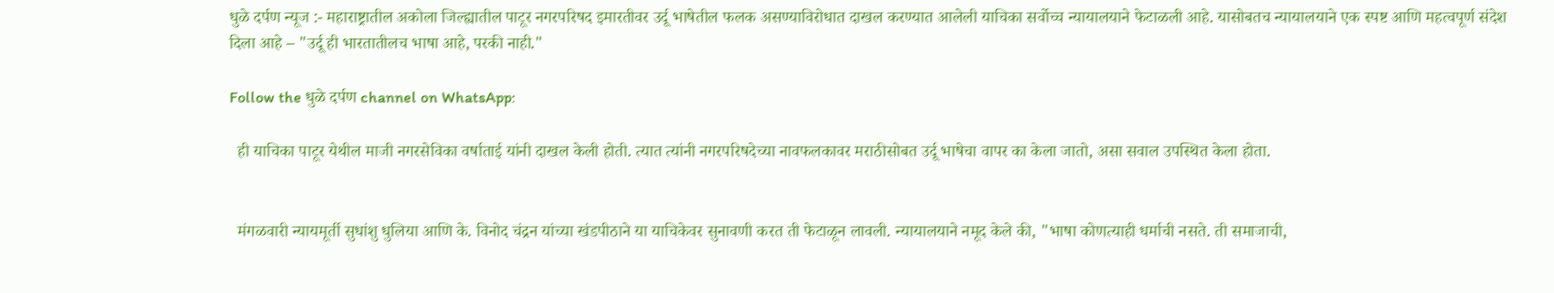धुळे दर्पण न्यूज :- महाराष्ट्रातील अकोला जिल्ह्यातील पाटूर नगरपरिषद इमारतीवर उर्दू भाषेतील फलक असण्याविरोधात दाखल करण्यात आलेली याचिका सर्वोच्च न्यायालयाने फेटाळली आहे. यासोबतच न्यायालयाने एक स्पष्ट आणि महत्वपूर्ण संदेश दिला आहे – "उर्दू ही भारतातीलच भाषा आहे, परकी नाही."

Follow the धुळे दर्पण channel on WhatsApp:

  ही याचिका पाटूर येथील माजी नगरसेविका वर्षाताई यांनी दाखल केली होती. त्यात त्यांनी नगरपरिषदेच्या नावफलकावर मराठीसोबत उर्दू भाषेचा वापर का केला जातो, असा सवाल उपस्थित केला होता.


  मंगळवारी न्यायमूर्ती सुधांशु धुलिया आणि के. विनोद चंद्रन यांच्या खंडपीठाने या याचिकेवर सुनावणी करत ती फेटाळून लावली. न्यायालयाने नमूद केले की, "भाषा कोणत्याही धर्माची नसते. ती समाजाची,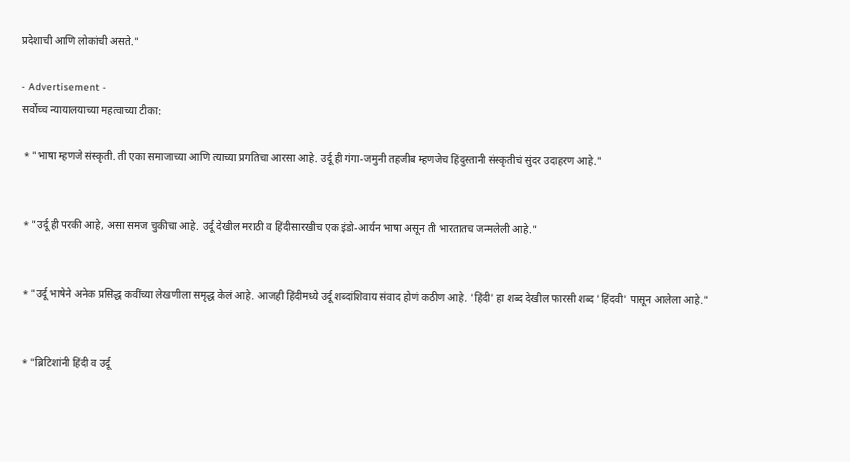प्रदेशाची आणि लोकांची असते."

- Advertisement -
सर्वोच्च न्यायालयाच्या महत्वाच्या टीका:

 * "भाषा म्हणजे संस्कृती. ती एका समाजाच्या आणि त्याच्या प्रगतिचा आरसा आहे. उर्दू ही गंगा-जमुनी तहजीब म्हणजेच हिंदुस्तानी संस्कृतीचं सुंदर उदाहरण आहे."


 * "उर्दू ही परकी आहे, असा समज चुकीचा आहे. उर्दू देखील मराठी व हिंदीसारखीच एक इंडो-आर्यन भाषा असून ती भारतातच जन्मलेली आहे."


 * "उर्दू भाषेने अनेक प्रसिद्ध कवींच्या लेखणीला समृद्ध केलं आहे. आजही हिंदीमध्ये उर्दू शब्दांशिवाय संवाद होणं कठीण आहे. 'हिंदी' हा शब्द देखील फारसी शब्द 'हिंदवी' पासून आलेला आहे."


 * "ब्रिटिशांनी हिंदी व उर्दू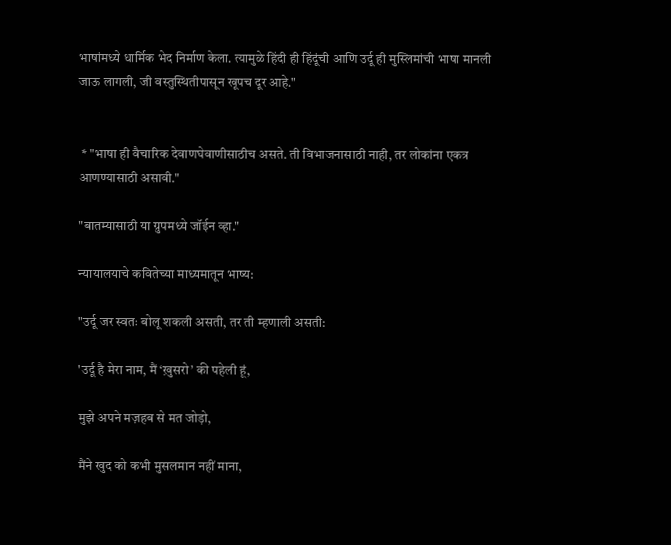भाषांमध्ये धार्मिक भेद निर्माण केला. त्यामुळे हिंदी ही हिंदूंची आणि उर्दू ही मुस्लिमांची भाषा मानली जाऊ लागली, जी वस्तुस्थितीपासून खूपच दूर आहे."


 * "भाषा ही वैचारिक देवाणघेवाणीसाठीच असते. ती विभाजनासाठी नाही, तर लोकांना एकत्र आणण्यासाठी असावी."

"बातम्यासाठी या ग्रुपमध्ये जॉईन व्हा."

न्यायालयाचे कवितेच्या माध्यमातून भाष्य:

"उर्दू जर स्वतः बोलू शकली असती, तर ती म्हणाली असती:

'उर्दू है मेरा नाम, मैं ‘ख़ुसरो’ की पहेली हूं,

मुझे अपने मज़हब से मत जोड़ो,

मैंने खुद को कभी मुसलमान नहीं माना,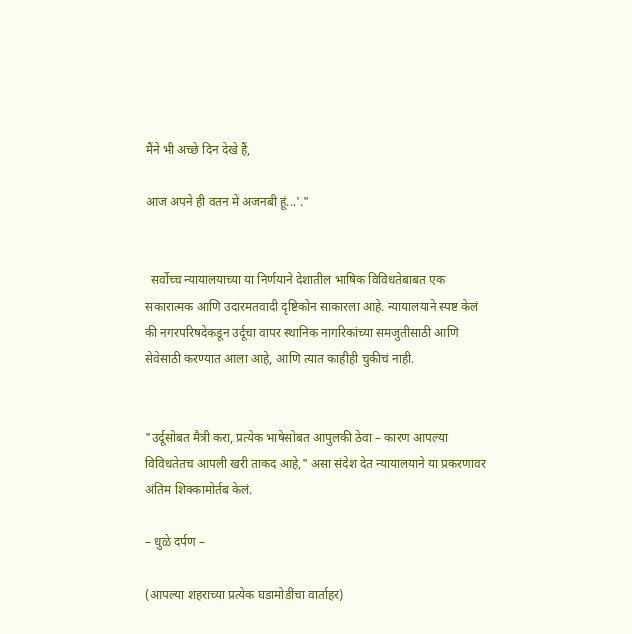मैंने भी अच्छे दिन देखे हैं,

आज अपने ही वतन में अजनबी हूं...'."


  सर्वोच्च न्यायालयाच्या या निर्णयाने देशातील भाषिक विविधतेबाबत एक सकारात्मक आणि उदारमतवादी दृष्टिकोन साकारला आहे. न्यायालयाने स्पष्ट केलं की नगरपरिषदेकडून उर्दूचा वापर स्थानिक नागरिकांच्या समजुतीसाठी आणि सेवेसाठी करण्यात आला आहे, आणि त्यात काहीही चुकीचं नाही.


"उर्दूसोबत मैत्री करा, प्रत्येक भाषेसोबत आपुलकी ठेवा – कारण आपल्या विविधतेतच आपली खरी ताकद आहे," असा संदेश देत न्यायालयाने या प्रकरणावर अंतिम शिक्कामोर्तब केलं.

– धुळे दर्पण –

(आपल्या शहराच्या प्रत्येक घडामोडींचा वार्ताहर)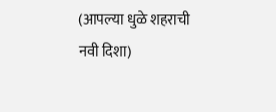(आपल्या धुळे शहराची नवी दिशा)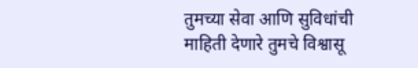तुमच्या सेवा आणि सुविधांची माहिती देणारे तुमचे विश्वासू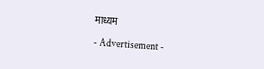माध्यम

- Advertisement -